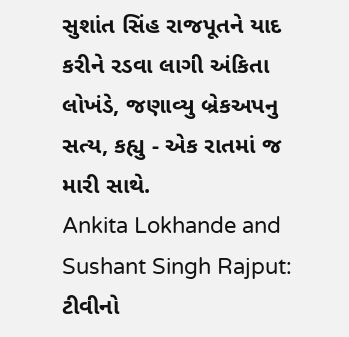સુશાંત સિંહ રાજપૂતને યાદ કરીને રડવા લાગી અંકિતા લોખંડે, જણાવ્યુ બ્રેકઅપનુ સત્ય, કહ્યુ - એક રાતમાં જ મારી સાથે.
Ankita Lokhande and Sushant Singh Rajput: ટીવીનો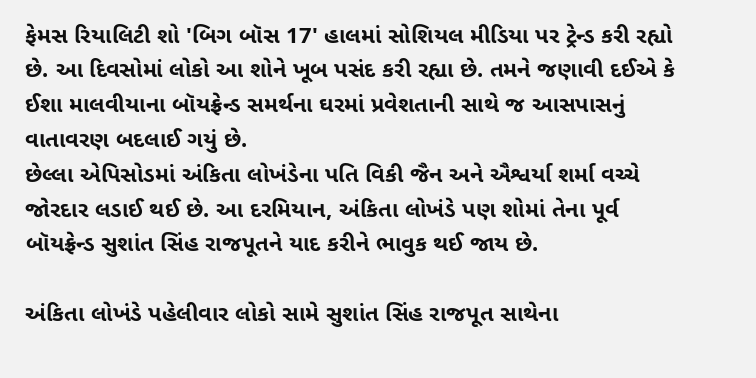ફેમસ રિયાલિટી શો 'બિગ બૉસ 17' હાલમાં સોશિયલ મીડિયા પર ટ્રેન્ડ કરી રહ્યો છે. આ દિવસોમાં લોકો આ શોને ખૂબ પસંદ કરી રહ્યા છે. તમને જણાવી દઈએ કે ઈશા માલવીયાના બૉયફ્રેન્ડ સમર્થના ઘરમાં પ્રવેશતાની સાથે જ આસપાસનું વાતાવરણ બદલાઈ ગયું છે.
છેલ્લા એપિસોડમાં અંકિતા લોખંડેના પતિ વિકી જૈન અને ઐશ્વર્યા શર્મા વચ્ચે જોરદાર લડાઈ થઈ છે. આ દરમિયાન, અંકિતા લોખંડે પણ શોમાં તેના પૂર્વ બૉયફ્રેન્ડ સુશાંત સિંહ રાજપૂતને યાદ કરીને ભાવુક થઈ જાય છે.

અંકિતા લોખંડે પહેલીવાર લોકો સામે સુશાંત સિંહ રાજપૂત સાથેના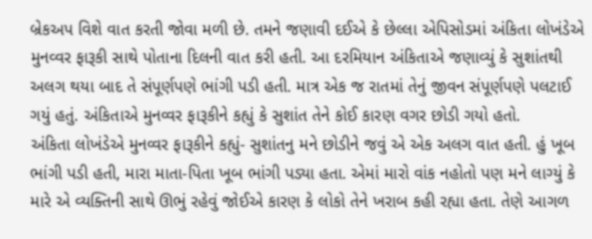બ્રેકઅપ વિશે વાત કરતી જોવા મળી છે. તમને જણાવી દઈએ કે છેલ્લા એપિસોડમાં અંકિતા લોખંડેએ મુનવ્વર ફારૂકી સાથે પોતાના દિલની વાત કરી હતી. આ દરમિયાન અંકિતાએ જણાવ્યું કે સુશાંતથી અલગ થયા બાદ તે સંપૂર્ણપણે ભાંગી પડી હતી. માત્ર એક જ રાતમાં તેનું જીવન સંપૂર્ણપણે પલટાઈ ગયું હતું. અંકિતાએ મુનવ્વર ફારૂકીને કહ્યું કે સુશાંત તેને કોઈ કારણ વગર છોડી ગયો હતો.
અંકિતા લોખંડેએ મુનવ્વર ફારૂકીને કહ્યું- સુશાંતનુ મને છોડીને જવું એ એક અલગ વાત હતી. હું ખૂબ ભાંગી પડી હતી, મારા માતા-પિતા ખૂબ ભાંગી પડ્યા હતા. એમાં મારો વાંક નહોતો પણ મને લાગ્યું કે મારે એ વ્યક્તિની સાથે ઊભું રહેવું જોઈએ કારણ કે લોકો તેને ખરાબ કહી રહ્યા હતા. તેણે આગળ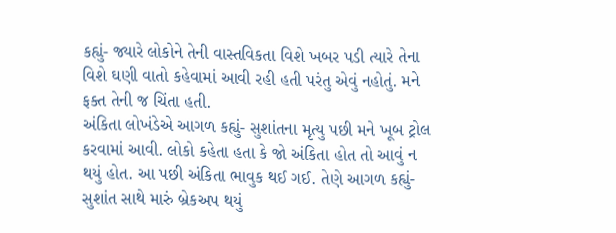કહ્યું- જ્યારે લોકોને તેની વાસ્તવિકતા વિશે ખબર પડી ત્યારે તેના વિશે ઘણી વાતો કહેવામાં આવી રહી હતી પરંતુ એવું નહોતું. મને ફક્ત તેની જ ચિંતા હતી.
અંકિતા લોખંડેએ આગળ કહ્યું- સુશાંતના મૃત્યુ પછી મને ખૂબ ટ્રોલ કરવામાં આવી. લોકો કહેતા હતા કે જો અંકિતા હોત તો આવું ન થયું હોત. આ પછી અંકિતા ભાવુક થઈ ગઈ. તેણે આગળ કહ્યું- સુશાંત સાથે મારું બ્રેકઅપ થયું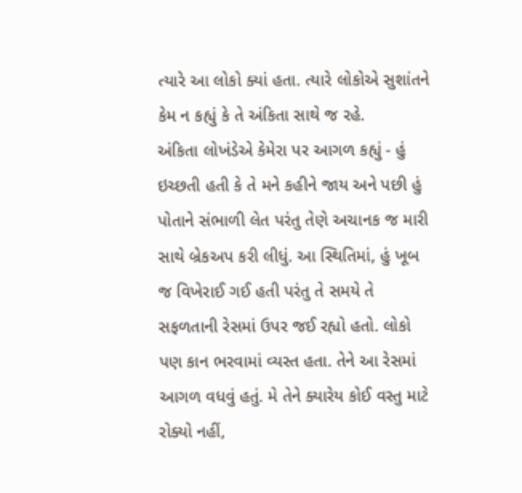ત્યારે આ લોકો ક્યાં હતા. ત્યારે લોકોએ સુશાંતને કેમ ન કહ્યું કે તે અંકિતા સાથે જ રહે.
અંકિતા લોખંડેએ કેમેરા પર આગળ કહ્યું - હું ઇચ્છતી હતી કે તે મને કહીને જાય અને પછી હું પોતાને સંભાળી લેત પરંતુ તેણે અચાનક જ મારી સાથે બ્રેકઅપ કરી લીધું. આ સ્થિતિમાં, હું ખૂબ જ વિખેરાઈ ગઈ હતી પરંતુ તે સમયે તે સફળતાની રેસમાં ઉપર જઈ રહ્યો હતો. લોકો પણ કાન ભરવામાં વ્યસ્ત હતા. તેને આ રેસમાં આગળ વધવું હતું. મે તેને ક્યારેય કોઈ વસ્તુ માટે રોક્યો નહીં,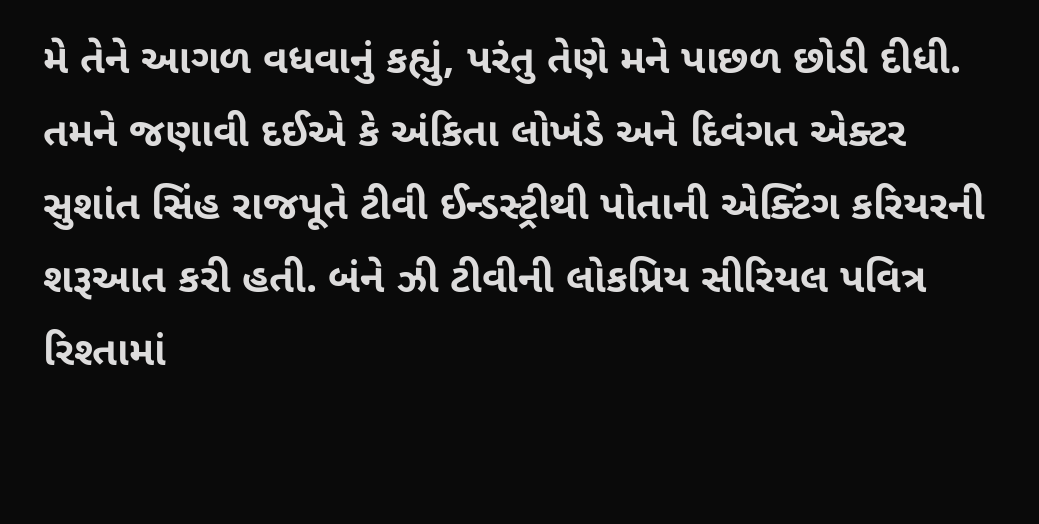મે તેને આગળ વધવાનું કહ્યું, પરંતુ તેણે મને પાછળ છોડી દીધી.
તમને જણાવી દઈએ કે અંકિતા લોખંડે અને દિવંગત એક્ટર સુશાંત સિંહ રાજપૂતે ટીવી ઈન્ડસ્ટ્રીથી પોતાની એક્ટિંગ કરિયરની શરૂઆત કરી હતી. બંને ઝી ટીવીની લોકપ્રિય સીરિયલ પવિત્ર રિશ્તામાં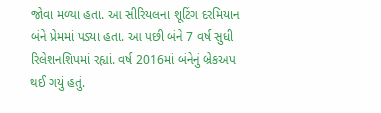જોવા મળ્યા હતા. આ સીરિયલના શૂટિંગ દરમિયાન બંને પ્રેમમાં પડ્યા હતા. આ પછી બંને 7 વર્ષ સુધી રિલેશનશિપમાં રહ્યાં. વર્ષ 2016માં બંનેનું બ્રેકઅપ થઈ ગયું હતું.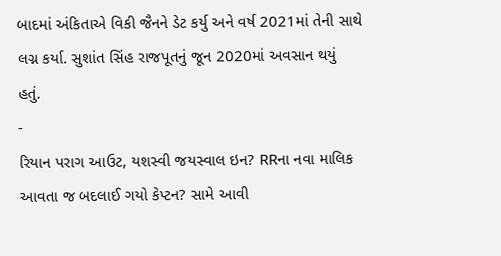બાદમાં અંકિતાએ વિકી જૈનને ડેટ કર્યુ અને વર્ષ 2021માં તેની સાથે લગ્ન કર્યા. સુશાંત સિંહ રાજપૂતનું જૂન 2020માં અવસાન થયું હતું.
-
રિયાન પરાગ આઉટ, યશસ્વી જયસ્વાલ ઇન? RRના નવા માલિક આવતા જ બદલાઈ ગયો કેપ્ટન? સામે આવી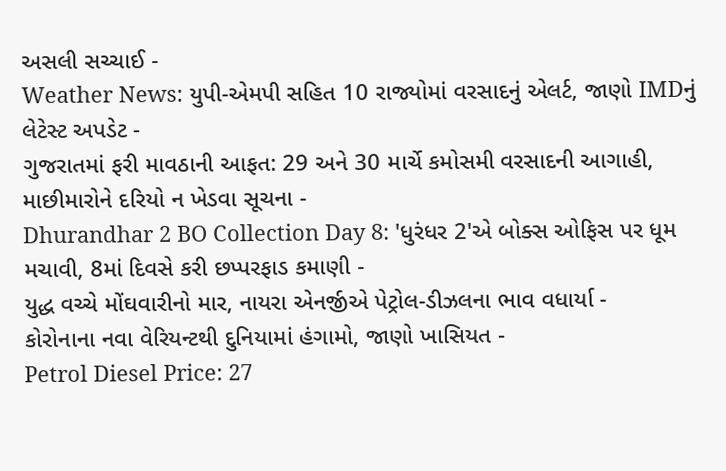અસલી સચ્ચાઈ -
Weather News: યુપી-એમપી સહિત 10 રાજ્યોમાં વરસાદનું એલર્ટ, જાણો IMDનું લેટેસ્ટ અપડેટ -
ગુજરાતમાં ફરી માવઠાની આફત: 29 અને 30 માર્ચે કમોસમી વરસાદની આગાહી, માછીમારોને દરિયો ન ખેડવા સૂચના -
Dhurandhar 2 BO Collection Day 8: 'ધુરંધર 2'એ બોક્સ ઓફિસ પર ધૂમ મચાવી, 8માં દિવસે કરી છપ્પરફાડ કમાણી -
યુદ્ધ વચ્ચે મોંઘવારીનો માર, નાયરા એનર્જીએ પેટ્રોલ-ડીઝલના ભાવ વધાર્યા -
કોરોનાના નવા વેરિયન્ટથી દુનિયામાં હંગામો, જાણો ખાસિયત -
Petrol Diesel Price: 27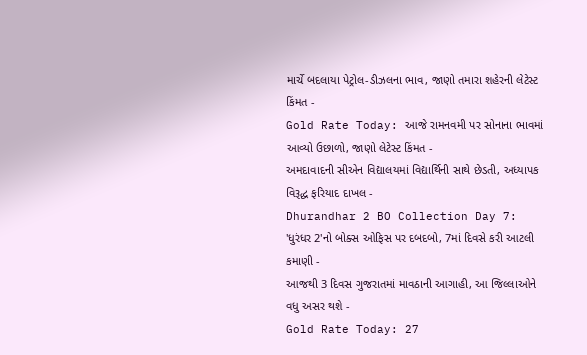માર્ચે બદલાયા પેટ્રોલ-ડીઝલના ભાવ, જાણો તમારા શહેરની લેટેસ્ટ કિંમત -
Gold Rate Today: આજે રામનવમી પર સોનાના ભાવમાં આવ્યો ઉછાળો, જાણો લેટેસ્ટ કિંમત -
અમદાવાદની સીએન વિદ્યાલયમાં વિદ્યાર્થિની સાથે છેડતી, અધ્યાપક વિરૂદ્ધ ફરિયાદ દાખલ -
Dhurandhar 2 BO Collection Day 7: 'ધુરંધર 2'નો બોક્સ ઓફિસ પર દબદબો, 7માં દિવસે કરી આટલી કમાણી -
આજથી 3 દિવસ ગુજરાતમાં માવઠાની આગાહી, આ જિલ્લાઓને વધુ અસર થશે -
Gold Rate Today: 27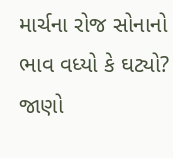માર્ચના રોજ સોનાનો ભાવ વધ્યો કે ઘટ્યો? જાણો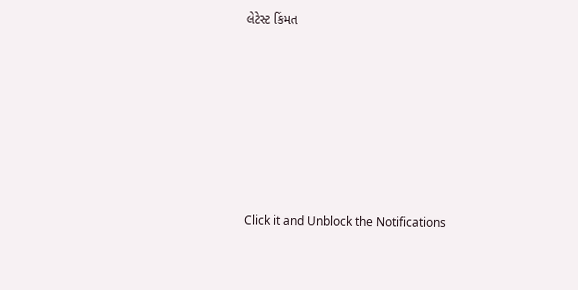લેટેસ્ટ કિંમત








Click it and Unblock the Notifications